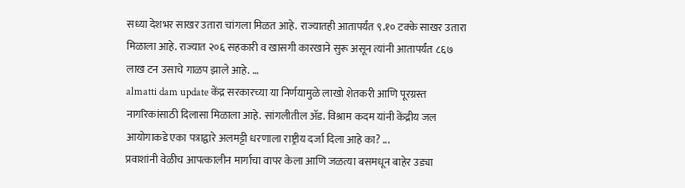सध्या देशभर साखर उतारा चांगला मिळत आहे. राज्यातही आतापर्यंत ९.१० टक्के साखर उतारा मिळाला आहे. राज्यात २०६ सहकारी व खासगी कारखाने सुरू असून त्यांनी आतापर्यंत ८६७ लाख टन उसाचे गाळप झाले आहे. ...
almatti dam update केंद्र सरकारच्या या निर्णयामुळे लाखो शेतकरी आणि पूरग्रस्त नागरिकांसाठी दिलासा मिळाला आहे. सांगलीतील ॲड. विश्राम कदम यांनी केंद्रीय जल आयोगाकडे एका पत्राद्वारे अलमट्टी धरणाला राष्ट्रीय दर्जा दिला आहे का? ...
प्रवाशांनी वेळीच आपत्कालीन मार्गाचा वापर केला आणि जळत्या बसमधून बाहेर उड्या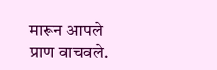मारून आपले प्राण वाचवले.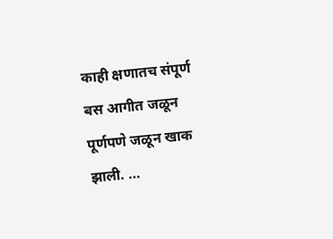काही क्षणातच संपूर्ण बस आगीत जळून पूर्णपणे जळून खाक झाली. ...